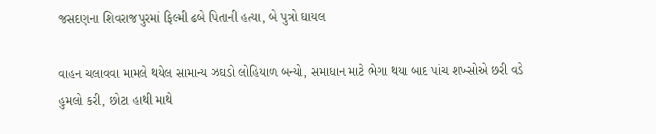જસદણના શિવરાજપુરમાં ફિલ્મી ઢબે પિતાની હત્યા, બે પુત્રો ઘાયલ

વાહન ચલાવવા મામલે થયેલ સામાન્ય ઝઘડો લોહિયાળ બન્યો, સમાધાન માટે ભેગા થયા બાદ પાંચ શખ્સોએ છરી વડે હુમલો કરી, છોટા હાથી માથે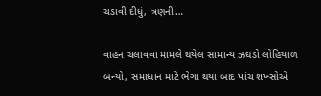ચડાવી દીધું, ત્રણની…

વાહન ચલાવવા મામલે થયેલ સામાન્ય ઝઘડો લોહિયાળ બન્યો, સમાધાન માટે ભેગા થયા બાદ પાંચ શખ્સોએ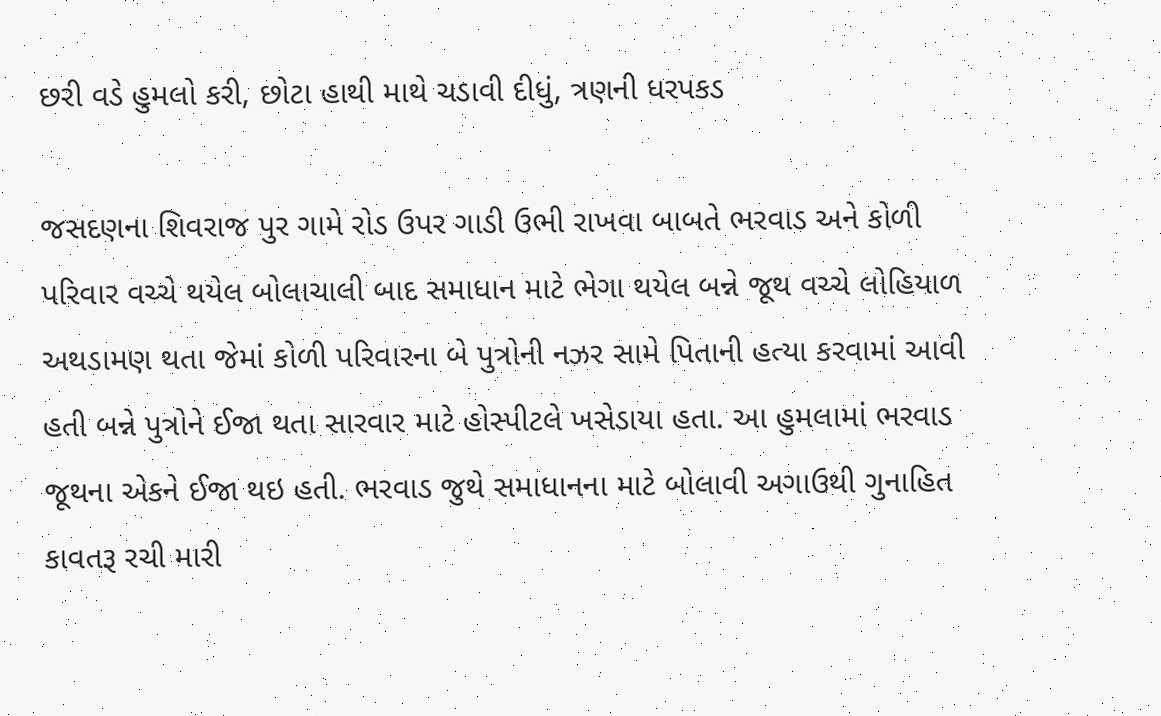છરી વડે હુમલો કરી, છોટા હાથી માથે ચડાવી દીધું, ત્રણની ધરપકડ

જસદણના શિવરાજ પુર ગામે રોડ ઉપર ગાડી ઉભી રાખવા બાબતે ભરવાડ અને કોળી પરિવાર વચ્ચે થયેલ બોલાચાલી બાદ સમાધાન માટે ભેગા થયેલ બન્ને જૂથ વચ્ચે લોહિયાળ અથડામણ થતા જેમાં કોળી પરિવારના બે પુત્રોની નઝર સામે પિતાની હત્યા કરવામાં આવી હતી બન્ને પુત્રોને ઈજા થતા સારવાર માટે હોસ્પીટલે ખસેડાયા હતા. આ હુમલામાં ભરવાડ જૂથના એકને ઈજા થઇ હતી. ભરવાડ જુથે સમાધાનના માટે બોલાવી અગાઉથી ગુનાહિત કાવતરૂ રચી મારી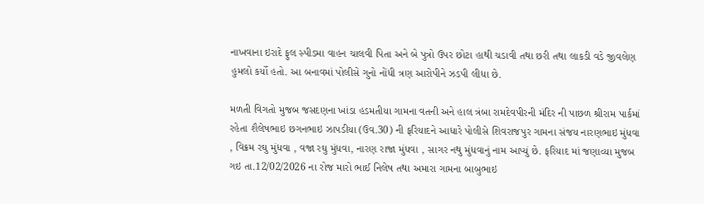નાખવાના ઇરાદે ફુલ સ્પીડમા વાહન ચાલવી પિતા અને બે પુત્રો ઉપર છોટા હાથી ચડાવી તથા છરી તથા લાકડી વડે જીવલેણ હુમલો કર્યો હતો. આ બનાવમાં પોલીસે ગુનો નોંધી ત્રણ આરોપીને ઝડપી લીધા છે.

મળતી વિગતો મુજબ જસદણના ખાંડા હડમતીયા ગામના વતની અને હાલ ત્રંબા રામદેવપીરની મંદિર ની પાછળ શ્રીરામ પાર્કમાં રહેતા શૈલેષભાઇ છગનભાઇ ઝાપડીયા (ઉવ.30) ની ફરિયાદને આધારે પોલીસે શિવરાજપુર ગામના સંજય નારણભાઇ મુંધવા , વિક્રમ રઘુ મુંધવા , વજા રઘુ મુંધવા, નારણ રાજા મુંધવા , સાગર નથુ મુંધવાનું નામ આપ્યું છે. ફરિયાદ માં જણાવ્યા મુજબ ગઇ તા.12/02/2026 ના રોજ મારો ભાઈ નિલેષ તથા અમારા ગામના બાબુભાઇ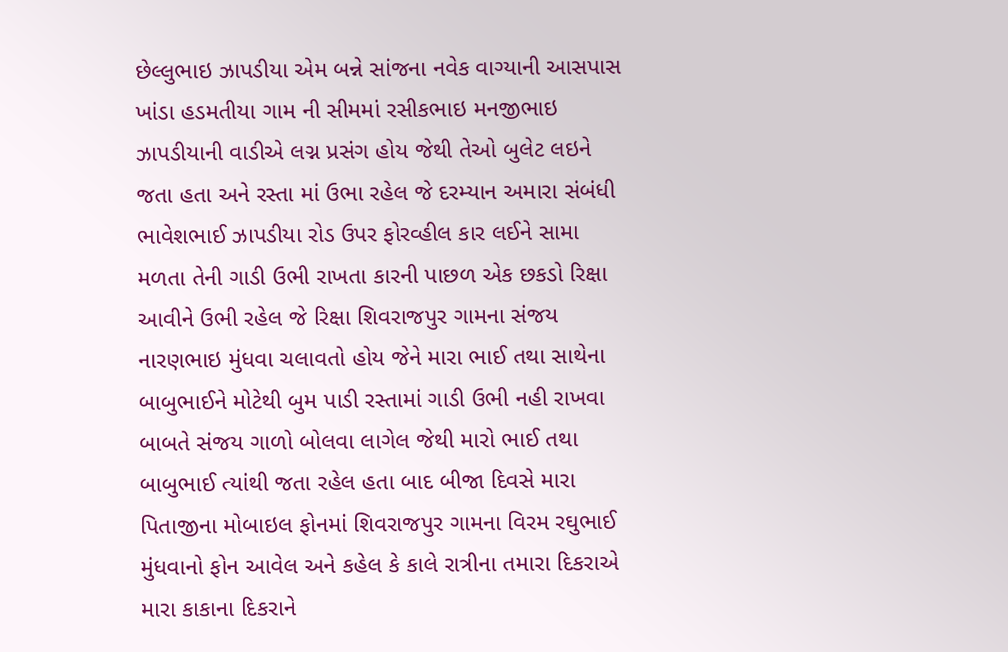છેલ્લુભાઇ ઝાપડીયા એમ બન્ને સાંજના નવેક વાગ્યાની આસપાસ ખાંડા હડમતીયા ગામ ની સીમમાં રસીકભાઇ મનજીભાઇ ઝાપડીયાની વાડીએ લગ્ન પ્રસંગ હોય જેથી તેઓ બુલેટ લઇને જતા હતા અને રસ્તા માં ઉભા રહેલ જે દરમ્યાન અમારા સંબંધી ભાવેશભાઈ ઝાપડીયા રોડ ઉપર ફોરવ્હીલ કાર લઈને સામા મળતા તેની ગાડી ઉભી રાખતા કારની પાછળ એક છકડો રિક્ષા આવીને ઉભી રહેલ જે રિક્ષા શિવરાજપુર ગામના સંજય નારણભાઇ મુંધવા ચલાવતો હોય જેને મારા ભાઈ તથા સાથેના બાબુભાઈને મોટેથી બુમ પાડી રસ્તામાં ગાડી ઉભી નહી રાખવા બાબતે સંજય ગાળો બોલવા લાગેલ જેથી મારો ભાઈ તથા બાબુભાઈ ત્યાંથી જતા રહેલ હતા બાદ બીજા દિવસે મારા પિતાજીના મોબાઇલ ફોનમાં શિવરાજપુર ગામના વિરમ રઘુભાઈ મુંધવાનો ફોન આવેલ અને કહેલ કે કાલે રાત્રીના તમારા દિકરાએ મારા કાકાના દિકરાને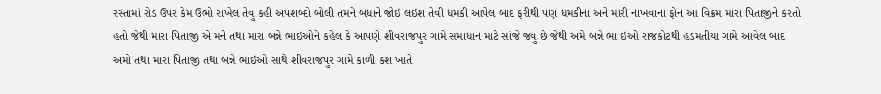રસ્તામાં રોડ ઉપર કેમ ઉભો રાખેલ તેવુ કહી અપશબ્દો બોલી તમને બધાને જોઇ લઇશ તેવી ધમકી આપેલ બાદ ફરીથી પણ ધમકીના અને મારી નાખવાના ફોન આ વિક્રમ મારા પિતાજીને કરતો હતો જેથી મારા પિતાજી એ મને તથા મારા બન્ને ભાઇઓને કહેલ કે આપણે શીવરાજપુર ગામે સમાધાન માટે સાંજે જવુ છે જેથી અમે બન્ને ભા ઇઓ રાજકોટથી હડમતીયા ગામે આવેલ બાદ અમો તથા મારા પિતાજી તથા બન્ને ભાઇઓ સાથે શીવરાજપુર ગામે કાળી કશ ખાતે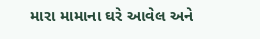મારા મામાના ઘરે આવેલ અને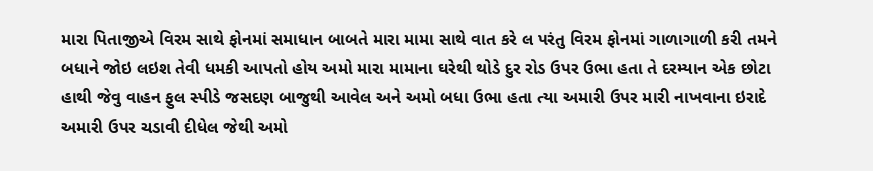મારા પિતાજીએ વિરમ સાથે ફોનમાં સમાધાન બાબતે મારા મામા સાથે વાત કરે લ પરંતુ વિરમ ફોનમાં ગાળાગાળી કરી તમને બધાને જોઇ લઇશ તેવી ધમકી આપતો હોય અમો મારા મામાના ઘરેથી થોડે દુર રોડ ઉપર ઉભા હતા તે દરમ્યાન એક છોટા હાથી જેવુ વાહન ફુલ સ્પીડે જસદણ બાજુથી આવેલ અને અમો બધા ઉભા હતા ત્યા અમારી ઉપર મારી નાખવાના ઇરાદે અમારી ઉપર ચડાવી દીધેલ જેથી અમો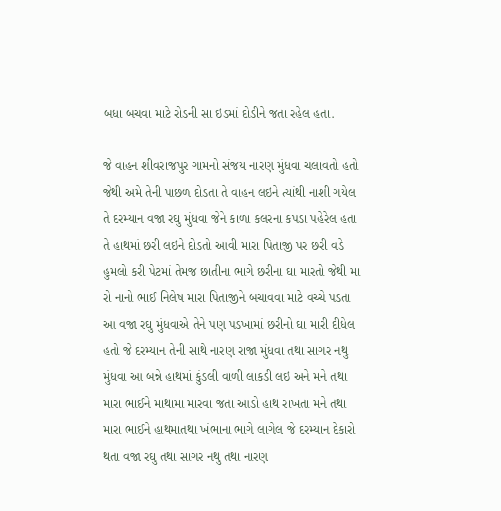બધા બચવા માટે રોડની સા ઇડમાં દોડીને જતા રહેલ હતા.

જે વાહન શીવરાજપુર ગામનો સંજય નારણ મુંધવા ચલાવતો હતો જેથી અમે તેની પાછળ દોડતા તે વાહન લઇને ત્યાંથી નાશી ગયેલ તે દરમ્યાન વજા રઘુ મુંધવા જેને કાળા કલરના કપડા પહેરેલ હતા તે હાથમાં છરી લઇને દોડતો આવી મારા પિતાજી પર છરી વડે હુમલો કરી પેટમાં તેમજ છાતીના ભાગે છરીના ઘા મારતો જેથી મા રો નાનો ભાઈ નિલેષ મારા પિતાજીને બચાવવા માટે વચ્ચે પડતા આ વજા રઘુ મુંધવાએ તેને પણ પડખામાં છરીનો ઘા મારી દીધેલ હતો જે દરમ્યાન તેની સાથે નારણ રાજા મુંધવા તથા સાગર નથુ મુંધવા આ બન્ને હાથમાં કુંડલી વાળી લાકડી લઇ અને મને તથા મારા ભાઈને માથામા મારવા જતા આડો હાથ રાખતા મને તથા મારા ભાઈને હાથમાતથા ખંભાના ભાગે લાગેલ જે દરમ્યાન દેકારો થતા વજા રઘુ તથા સાગર નથુ તથા નારણ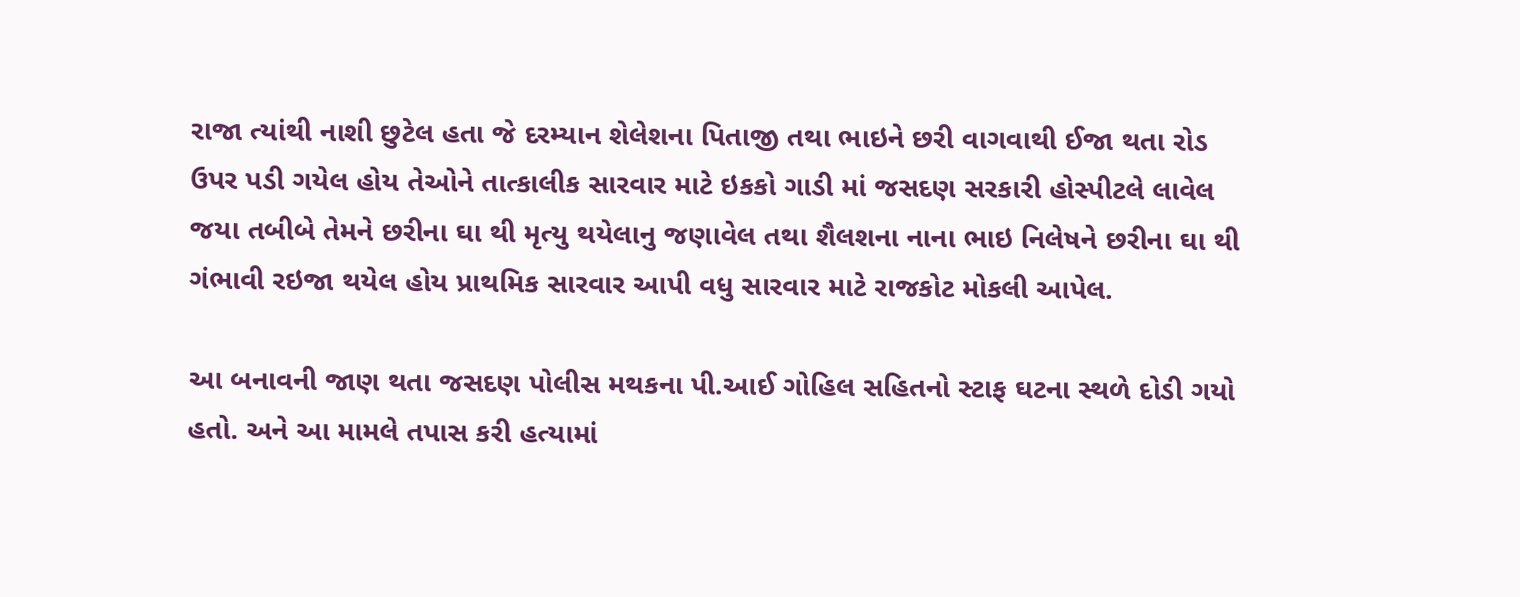રાજા ત્યાંથી નાશી છુટેલ હતા જે દરમ્યાન શેલેશના પિતાજી તથા ભાઇને છરી વાગવાથી ઈજા થતા રોડ ઉપર પડી ગયેલ હોય તેઓને તાત્કાલીક સારવાર માટે ઇકકો ગાડી માં જસદણ સરકારી હોસ્પીટલે લાવેલ જયા તબીબે તેમને છરીના ઘા થી મૃત્યુ થયેલાનુ જણાવેલ તથા શૈલશના નાના ભાઇ નિલેષને છરીના ઘા થી ગંભાવી રઇજા થયેલ હોય પ્રાથમિક સારવાર આપી વધુ સારવાર માટે રાજકોટ મોકલી આપેલ.

આ બનાવની જાણ થતા જસદણ પોલીસ મથકના પી.આઈ ગોહિલ સહિતનો સ્ટાફ ઘટના સ્થળે દોડી ગયો હતો. અને આ મામલે તપાસ કરી હત્યામાં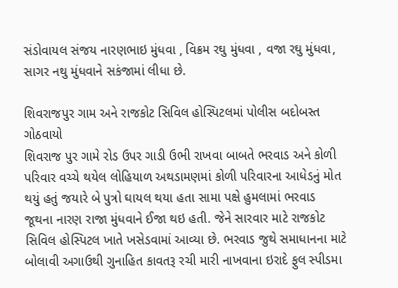સંડોવાયલ સંજય નારણભાઇ મુંધવા , વિક્રમ રઘુ મુંધવા , વજા રઘુ મુંધવા, સાગર નથુ મુંધવાને સકંજામાં લીધા છે.

શિવરાજપુર ગામ અને રાજકોટ સિવિલ હોસ્પિટલમાં પોલીસ બદોબસ્ત ગોઠવાયો
શિવરાજ પુર ગામે રોડ ઉપર ગાડી ઉભી રાખવા બાબતે ભરવાડ અને કોળી પરિવાર વચ્ચે થયેલ લોહિયાળ અથડામણમાં કોળી પરિવારના આધેડનું મોત થયું હતું જયારે બે પુત્રો ઘાયલ થયા હતા સામા પક્ષે હુમલામાં ભરવાડ જૂથના નારણ રાજા મુંધવાને ઈજા થઇ હતી. જેને સારવાર માટે રાજકોટ સિવિલ હોસ્પિટલ ખાતે ખસેડવામાં આવ્યા છે. ભરવાડ જુથે સમાધાનના માટે બોલાવી અગાઉથી ગુનાહિત કાવતરૂ રચી મારી નાખવાના ઇરાદે ફુલ સ્પીડમા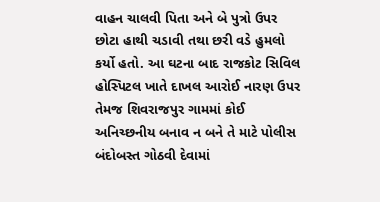વાહન ચાલવી પિતા અને બે પુત્રો ઉપર છોટા હાથી ચડાવી તથા છરી વડે હુમલો કર્યો હતો. આ ઘટના બાદ રાજકોટ સિવિલ હોસ્પિટલ ખાતે દાખલ આરોઈ નારણ ઉપર તેમજ શિવરાજપુર ગામમાં કોઈ અનિચ્છનીય બનાવ ન બને તે માટે પોલીસ બંદોબસ્ત ગોઠવી દેવામાં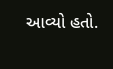આવ્યો હતો.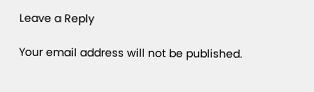Leave a Reply

Your email address will not be published.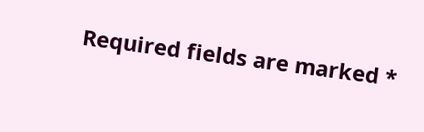Required fields are marked *